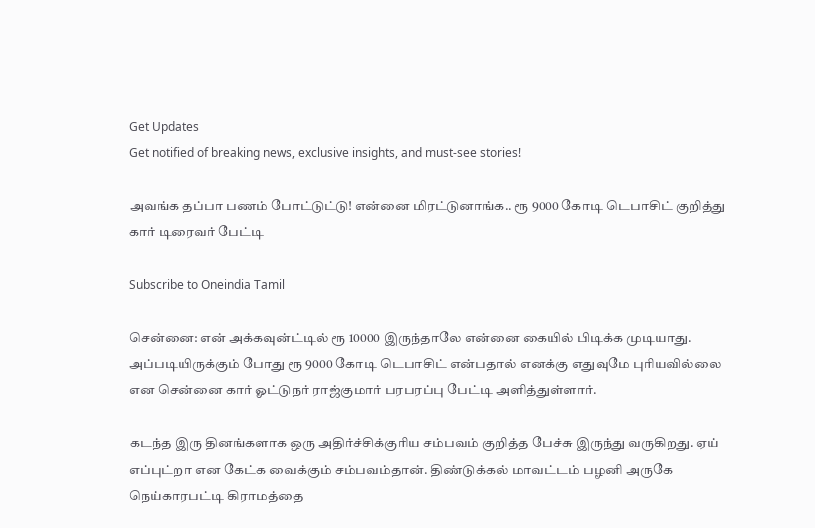Get Updates
Get notified of breaking news, exclusive insights, and must-see stories!

அவங்க தப்பா பணம் போட்டுட்டு! என்னை மிரட்டுனாங்க.. ரூ 9000 கோடி டெபாசிட் குறித்து கார் டிரைவர் பேட்டி

Subscribe to Oneindia Tamil

சென்னை: என் அக்கவுன்ட்டில் ரூ 10000 இருந்தாலே என்னை கையில் பிடிக்க முடியாது. அப்படியிருக்கும் போது ரூ 9000 கோடி டெபாசிட் என்பதால் எனக்கு எதுவுமே புரியவில்லை என சென்னை கார் ஓட்டுநர் ராஜ்குமார் பரபரப்பு பேட்டி அளித்துள்ளார்.

கடந்த இரு தினங்களாக ஒரு அதிர்ச்சிக்குரிய சம்பவம் குறித்த பேச்சு இருந்து வருகிறது. ஏய் எப்புட்றா என கேட்க வைக்கும் சம்பவம்தான். திண்டுக்கல் மாவட்டம் பழனி அருகே நெய்காரபட்டி கிராமத்தை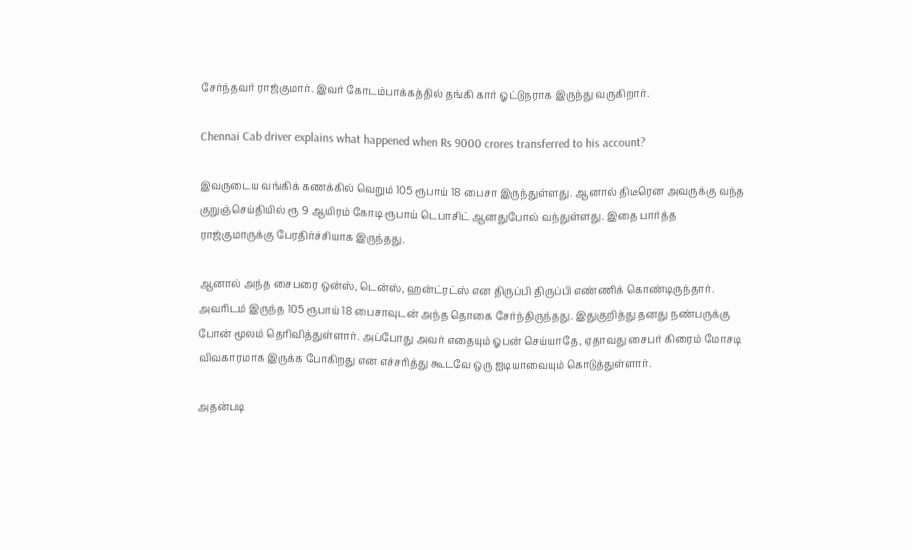சேர்ந்தவர் ராஜ்குமார். இவர் கோடம்பாக்கத்தில் தங்கி கார் ஓட்டுநராக இருந்து வருகிறார்.

Chennai Cab driver explains what happened when Rs 9000 crores transferred to his account?

இவருடைய வங்கிக் கணக்கில் வெறும் 105 ரூபாய் 18 பைசா இருந்துள்ளது. ஆனால் திடீரென அவருக்கு வந்த குறுஞ்செய்தியில் ரூ 9 ஆயிரம் கோடி ரூபாய் டெபாசிட் ஆனதுபோல் வந்துள்ளது. இதை பார்த்த ராஜ்குமாருக்கு பேரதிர்ச்சியாக இருந்தது.

ஆனால் அந்த சைபரை ஒன்ஸ், டென்ஸ், ஹன்ட்ரட்ஸ் என திருப்பி திருப்பி எண்ணிக் கொண்டிருந்தார். அவரிடம் இருந்த 105 ரூபாய் 18 பைசாவுடன் அந்த தொகை சேர்ந்திருந்தது. இதுகுறித்து தனது நண்பருக்கு போன் மூலம் தெரிவித்துள்ளார். அப்போது அவர் எதையும் ஓபன் செய்யாதே, ஏதாவது சைபர் கிரைம் மோசடி விவகாரமாக இருக்க போகிறது என எச்சரித்து கூடவே ஒரு ஐடியாவையும் கொடுத்துள்ளார்.

அதன்படி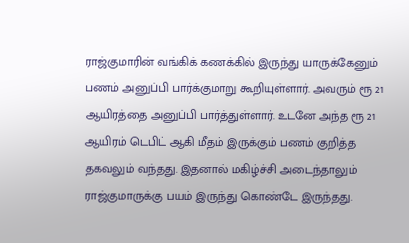ராஜ்குமாரின் வங்கிக் கணக்கில் இருந்து யாருக்கேனும் பணம் அனுப்பி பார்க்குமாறு கூறியுள்ளார். அவரும் ரூ 21 ஆயிரத்தை அனுப்பி பார்த்துள்ளார். உடனே அந்த ரூ 21 ஆயிரம் டெபிட் ஆகி மீதம் இருக்கும் பணம் குறித்த தகவலும் வந்தது. இதனால் மகிழ்ச்சி அடைந்தாலும் ராஜ்குமாருக்கு பயம் இருந்து கொண்டே இருந்தது.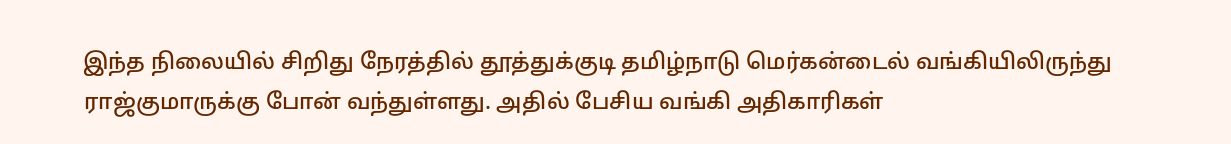இந்த நிலையில் சிறிது நேரத்தில் தூத்துக்குடி தமிழ்நாடு மெர்கன்டைல் வங்கியிலிருந்து ராஜ்குமாருக்கு போன் வந்துள்ளது. அதில் பேசிய வங்கி அதிகாரிகள்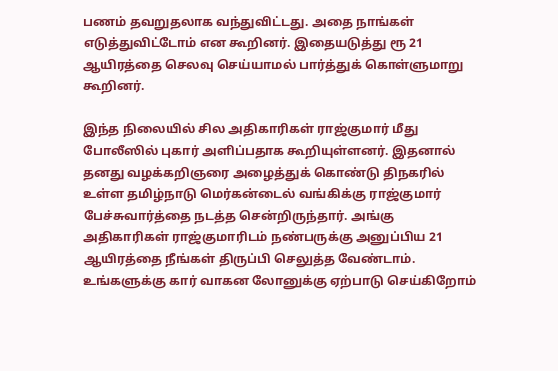பணம் தவறுதலாக வந்துவிட்டது. அதை நாங்கள் எடுத்துவிட்டோம் என கூறினர். இதையடுத்து ரூ 21 ஆயிரத்தை செலவு செய்யாமல் பார்த்துக் கொள்ளுமாறு கூறினர்.

இந்த நிலையில் சில அதிகாரிகள் ராஜ்குமார் மீது போலீஸில் புகார் அளிப்பதாக கூறியுள்ளனர். இதனால் தனது வழக்கறிஞரை அழைத்துக் கொண்டு திநகரில் உள்ள தமிழ்நாடு மெர்கன்டைல் வங்கிக்கு ராஜ்குமார் பேச்சுவார்த்தை நடத்த சென்றிருந்தார். அங்கு அதிகாரிகள் ராஜ்குமாரிடம் நண்பருக்கு அனுப்பிய 21 ஆயிரத்தை நீங்கள் திருப்பி செலுத்த வேண்டாம். உங்களுக்கு கார் வாகன லோனுக்கு ஏற்பாடு செய்கிறோம்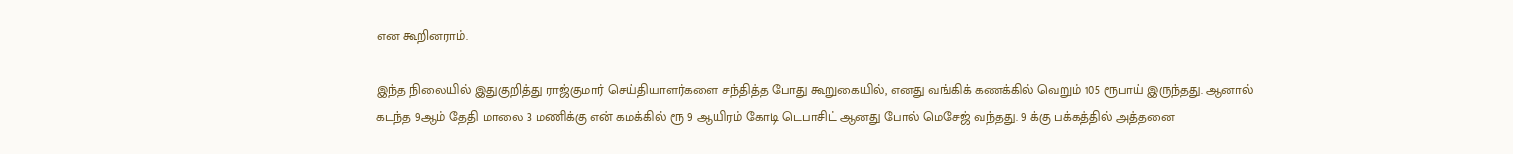என கூறினராம்.

இந்த நிலையில் இதுகுறித்து ராஜ்குமார் செய்தியாளர்களை சந்தித்த போது கூறுகையில், எனது வங்கிக் கணக்கில் வெறும் 105 ரூபாய் இருந்தது. ஆனால் கடந்த 9ஆம் தேதி மாலை 3 மணிக்கு என் கமக்கில் ரூ 9 ஆயிரம் கோடி டெபாசிட் ஆனது போல் மெசேஜ் வந்தது. 9 க்கு பக்கத்தில் அத்தனை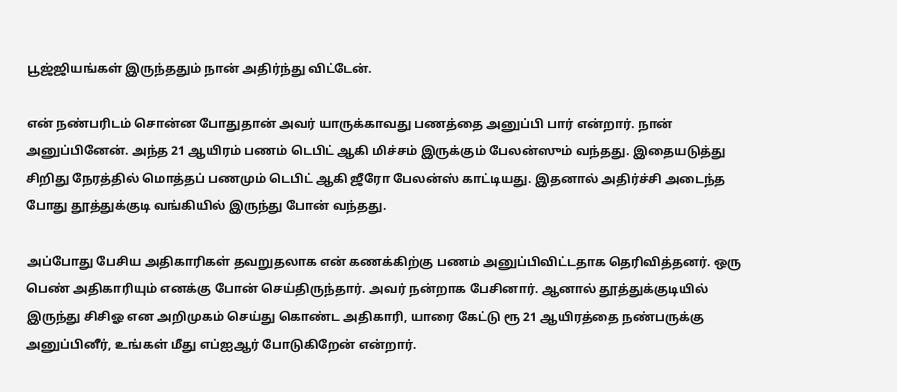பூஜ்ஜியங்கள் இருந்ததும் நான் அதிர்ந்து விட்டேன்.

என் நண்பரிடம் சொன்ன போதுதான் அவர் யாருக்காவது பணத்தை அனுப்பி பார் என்றார். நான் அனுப்பினேன். அந்த 21 ஆயிரம் பணம் டெபிட் ஆகி மிச்சம் இருக்கும் பேலன்ஸும் வந்தது. இதையடுத்து சிறிது நேரத்தில் மொத்தப் பணமும் டெபிட் ஆகி ஜீரோ பேலன்ஸ் காட்டியது. இதனால் அதிர்ச்சி அடைந்த போது தூத்துக்குடி வங்கியில் இருந்து போன் வந்தது.

அப்போது பேசிய அதிகாரிகள் தவறுதலாக என் கணக்கிற்கு பணம் அனுப்பிவிட்டதாக தெரிவித்தனர். ஒரு பெண் அதிகாரியும் எனக்கு போன் செய்திருந்தார். அவர் நன்றாக பேசினார். ஆனால் தூத்துக்குடியில் இருந்து சிசிஓ என அறிமுகம் செய்து கொண்ட அதிகாரி, யாரை கேட்டு ரூ 21 ஆயிரத்தை நண்பருக்கு அனுப்பினீர், உங்கள் மீது எப்ஐஆர் போடுகிறேன் என்றார்.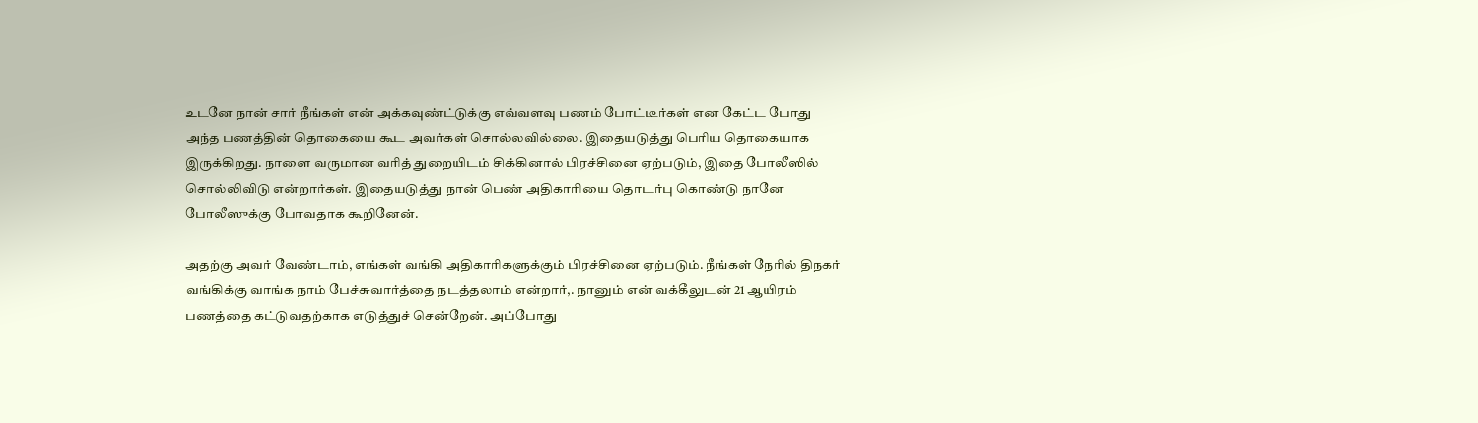உடனே நான் சார் நீங்கள் என் அக்கவுண்ட்டுக்கு எவ்வளவு பணம் போட்டீர்கள் என கேட்ட போது அந்த பணத்தின் தொகையை கூட அவர்கள் சொல்லவில்லை. இதையடுத்து பெரிய தொகையாக இருக்கிறது. நாளை வருமான வரித் துறையிடம் சிக்கினால் பிரச்சினை ஏற்படும், இதை போலீஸில் சொல்லிவிடு என்றார்கள். இதையடுத்து நான் பெண் அதிகாரியை தொடர்பு கொண்டு நானே போலீஸுக்கு போவதாக கூறினேன்.

அதற்கு அவர் வேண்டாம், எங்கள் வங்கி அதிகாரிகளுக்கும் பிரச்சினை ஏற்படும். நீங்கள் நேரில் திநகர் வங்கிக்கு வாங்க நாம் பேச்சுவார்த்தை நடத்தலாம் என்றார்,. நானும் என் வக்கீலுடன் 21 ஆயிரம் பணத்தை கட்டுவதற்காக எடுத்துச் சென்றேன். அப்போது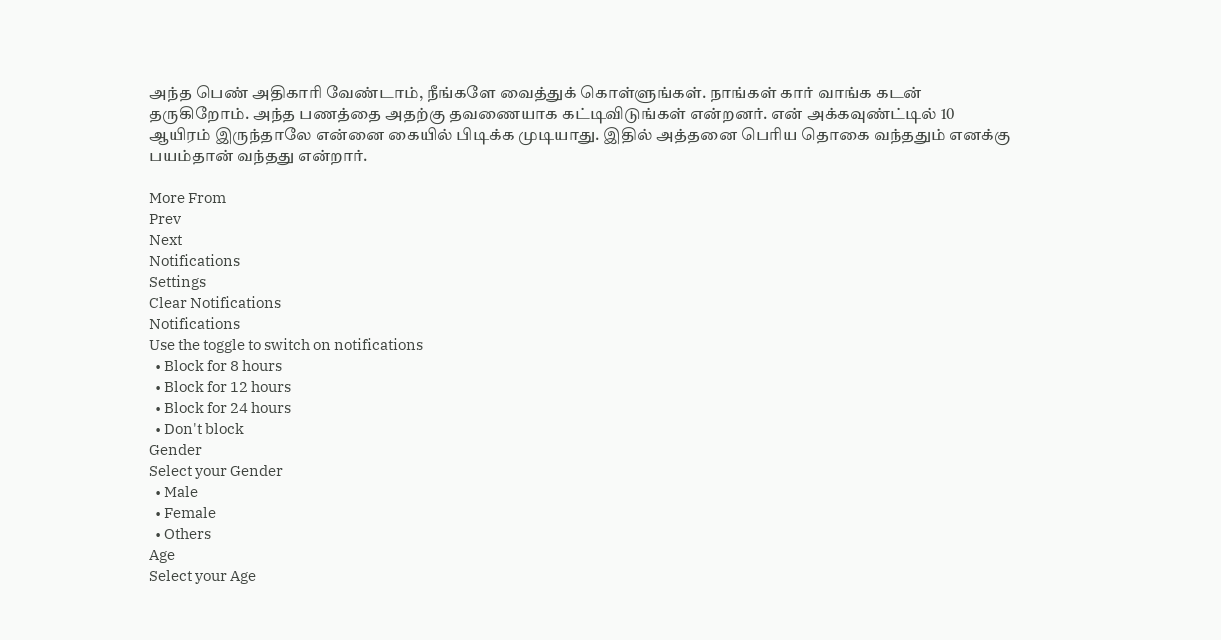அந்த பெண் அதிகாரி வேண்டாம், நீங்களே வைத்துக் கொள்ளுங்கள். நாங்கள் கார் வாங்க கடன் தருகிறோம். அந்த பணத்தை அதற்கு தவணையாக கட்டிவிடுங்கள் என்றனர். என் அக்கவுண்ட்டில் 10 ஆயிரம் இருந்தாலே என்னை கையில் பிடிக்க முடியாது. இதில் அத்தனை பெரிய தொகை வந்ததும் எனக்கு பயம்தான் வந்தது என்றார்.

More From
Prev
Next
Notifications
Settings
Clear Notifications
Notifications
Use the toggle to switch on notifications
  • Block for 8 hours
  • Block for 12 hours
  • Block for 24 hours
  • Don't block
Gender
Select your Gender
  • Male
  • Female
  • Others
Age
Select your Age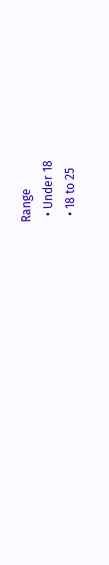Range
  • Under 18
  • 18 to 25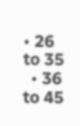• 26 to 35
  • 36 to 45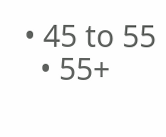• 45 to 55
  • 55+